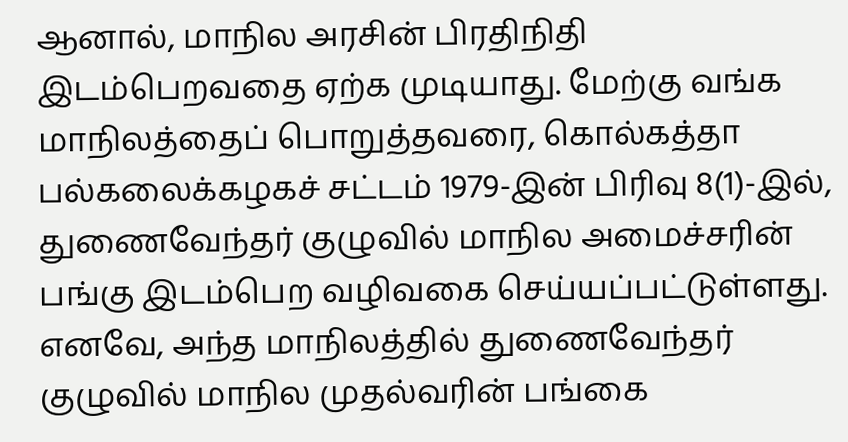ஆனால், மாநில அரசின் பிரதிநிதி இடம்பெறவதை ஏற்க முடியாது. மேற்கு வங்க மாநிலத்தைப் பொறுத்தவரை, கொல்கத்தா பல்கலைக்கழகச் சட்டம் 1979-இன் பிரிவு 8(1)-இல், துணைவேந்தர் குழுவில் மாநில அமைச்சரின் பங்கு இடம்பெற வழிவகை செய்யப்பட்டுள்ளது. எனவே, அந்த மாநிலத்தில் துணைவேந்தர் குழுவில் மாநில முதல்வரின் பங்கை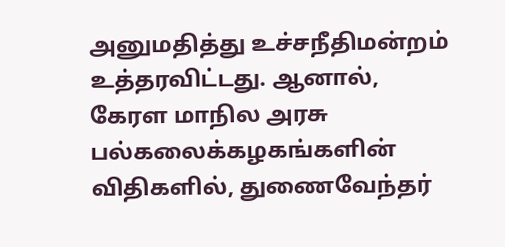அனுமதித்து உச்சநீதிமன்றம் உத்தரவிட்டது. ஆனால், கேரள மாநில அரசு பல்கலைக்கழகங்களின் விதிகளில், துணைவேந்தர்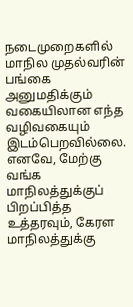நடைமுறைகளில் மாநில முதல்வரின் பங்கை அனுமதிக்கும் வகையிலான எந்த வழிவகையும் இடம்பெறவில்லை. எனவே, மேற்கு வங்க மாநிலத்துக்குப் பிறப்பித்த உத்தரவும், கேரள மாநிலத்துக்கு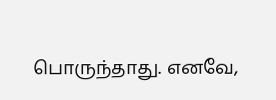பொருந்தாது. எனவே,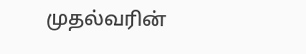முதல்வரின்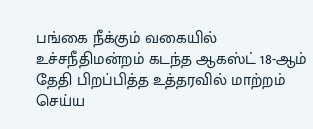பங்கை நீக்கும் வகையில் உச்சநீதிமன்றம் கடந்த ஆகஸ்ட் 18-ஆம் தேதி பிறப்பித்த உத்தரவில் மாற்றம் செய்ய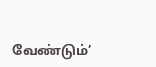வேண்டும்’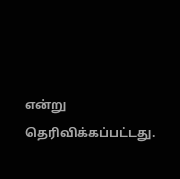என்று தெரிவிக்கப்பட்டது.